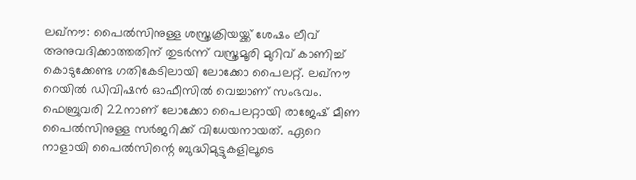ലഖ്നൗ: പൈൽസിനുള്ള ശസ്ത്രക്രിയയ്ക്ക് ശേഷം ലീവ് അനുവദിക്കാത്തതിന് തുടർന്ന് വസ്ത്രമൂരി മുറിവ് കാണിച്ച് കൊടുക്കേണ്ട ഗതികേടിലായി ലോക്കോ പൈലറ്റ്. ലഖ്നൗ റെയിൽ ഡിവിഷൻ ഓഫീസിൽ വെച്ചാണ് സംഭവം.
ഫെബ്രുവരി 22നാണ് ലോക്കോ പൈലറ്റായി രാജേഷ് മീണ പൈൽസിനുള്ള സർജറിക്ക് വിധേയനായത്. ഏറെ നാളായി പൈൽസിന്റെ ബുദ്ധിമുട്ടുകളിലൂടെ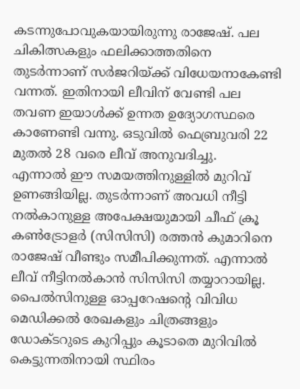കടന്നുപോവുകയായിരുന്നു രാജേഷ്. പല ചികിത്സകളും ഫലിക്കാത്തതിനെ തുടർന്നാണ് സർജറിയ്ക്ക് വിധേയനാകേണ്ടി വന്നത്. ഇതിനായി ലീവിന് വേണ്ടി പല തവണ ഇയാൾക്ക് ഉന്നത ഉദ്യോഗസ്ഥരെ കാണേണ്ടി വന്നു. ഒടുവിൽ ഫെബ്രുവരി 22 മുതൽ 28 വരെ ലീവ് അനുവദിച്ചു.
എന്നാൽ ഈ സമയത്തിനുള്ളിൽ മുറിവ് ഉണങ്ങിയില്ല. തുടർന്നാണ് അവധി നീട്ടി നൽകാനുള്ള അപേക്ഷയുമായി ചീഫ് ക്രൂ കൺട്രോളർ (സിസിസി) രത്തൻ കുമാറിനെ രാജേഷ് വീണ്ടും സമീപിക്കുന്നത്. എന്നാൽ ലീവ് നീട്ടിനൽകാൻ സിസിസി തയ്യാറായില്ല. പൈൽസിനുള്ള ഓപ്പറേഷന്റെ വിവിധ മെഡിക്കൽ രേഖകളും ചിത്രങ്ങളും ഡോക്ടറുടെ കുറിപ്പും കൂടാതെ മുറിവിൽ കെട്ടുന്നതിനായി സ്ഥിരം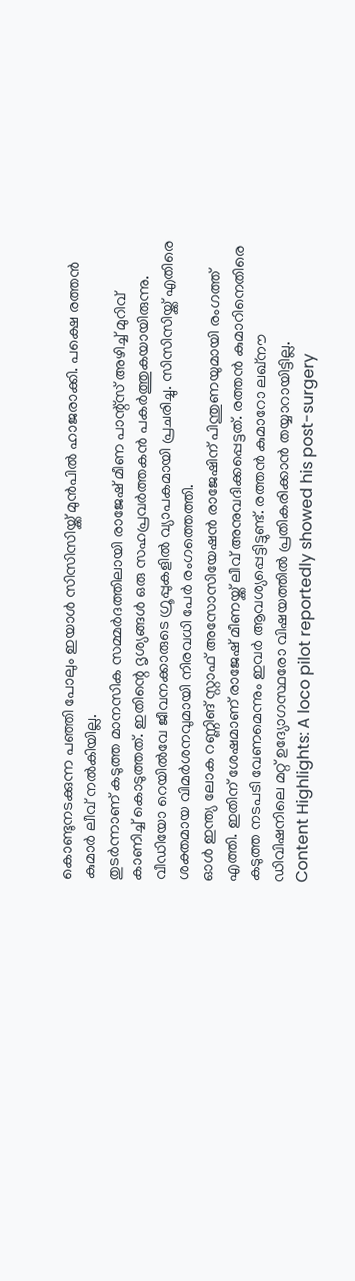കൊണ്ടുനടക്കുന്ന പഞ്ഞി പോലും ഇയാൾ സിസിസിയ്ക്ക് മുൻപിൽ ഹാജരാക്കി. പക്ഷെ രത്തൻ കുമാർ ലീവ് നൽകിയില്ല.
തുടർന്നാണ് കടുത്ത മാനസിക സമ്മർദത്തിലായി രാജേഷ് മീണ പാന്റ്സ് അഴിച്ച് മുറിവ് കാണിച്ച് കൊടുത്തത്. ഇതിന്റെ ദൃശ്യങ്ങൾ ഒരു സഹപ്രവർത്തകൻ പകർത്തുകയായിരുന്നു. വീഡിയോ റെയിൽവേ ജീവനക്കാരുടെ ഗ്രൂപ്പുകളിൽ വ്യാപകമായി പ്രചരിച്ചു. സിസിസിയ്ക്ക് എതിരെ ശക്തമായ വിമർശനവുമായി നിരവധി പേർ രംഗത്തെത്തി.
ഓൾ ഇന്ത്യ ലോക റണ്ണിങ് സ്റ്റാഫ് അസോസിയേഷൻ രാജേഷിന് പിന്തുണയുമായി രംഗത്ത് എത്തി. ഇതിന് ശേഷമാണ് രാജേഷ് മീണയ്ക്ക് ലീവ് അനുവദിക്കപ്പെട്ടത്. രത്തൻ കുമാറിനെതിരെ കടുത്ത നടപടി വേണമെന്നും ഇവർ ആവശ്യപ്പെട്ടിട്ടുണ്ട്. രത്തൻ കുമാറോ ലഖ്നൗ ഡിവിഷനിലെ മറ്റ് ഉദ്യോഗസ്ഥരോ വിഷയത്തിൽ പ്രതികരിക്കാൻ തയ്യാറായിട്ടില്ല.
Content Highlights: A loco pilot reportedly showed his post-surgery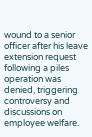wound to a senior officer after his leave extension request following a piles operation was denied, triggering controversy and discussions on employee welfare.